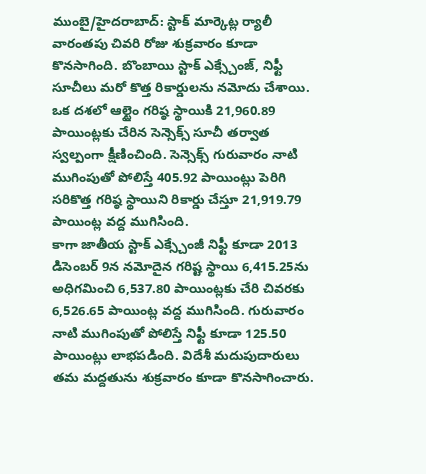ముంబై/హైదరాబాద్: స్టాక్ మార్కెట్ల ర్యాలీ వారంతపు చివరి రోజు శుక్రవారం కూడా కొనసాగింది. బొంబాయి స్టాక్ ఎక్స్చేంజ్, నిఫ్టీ సూచీలు మరో కొత్త రికార్డులను నమోదు చేశాయి. ఒక దశలో ఆల్టైం గరిష్ఠ స్థాయికి 21,960.89 పాయింట్లకు చేరిన సెన్సెక్స్ సూచీ తర్వాత స్వల్పంగా క్షీణించింది. సెన్సెక్స్ గురువారం నాటి ముగింపుతో పోలిస్తే 405.92 పాయింట్లు పెరిగి సరికొత్త గరిష్ఠ స్థాయిని రికార్డు చేస్తూ 21,919.79 పాయింట్ల వద్ద ముగిసింది.
కాగా జాతీయ స్టాక్ ఎక్స్చేంజీ నిఫ్టీ కూడా 2013 డిసెంబర్ 9న నమోదైన గరిష్ట స్థాయి 6,415.25ను అధిగమించి 6,537.80 పాయింట్లకు చేరి చివరకు 6,526.65 పాయింట్ల వద్ద ముగిసింది. గురువారం నాటి ముగింపుతో పోలిస్తే నిఫ్టీ కూడా 125.50 పాయింట్లు లాభపడింది. విదేశీ మదుపుదారులు తమ మద్దతును శుక్రవారం కూడా కొనసాగించారు.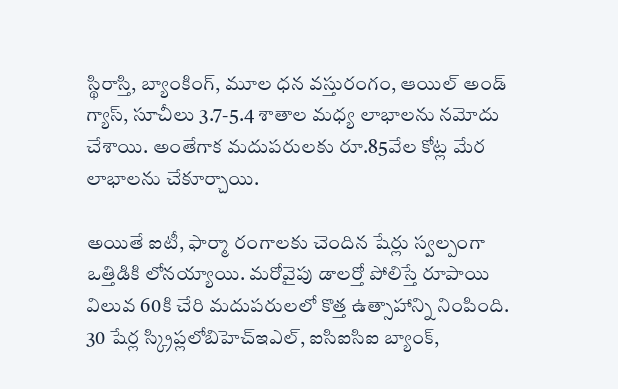స్థిరాస్తి, బ్యాంకింగ్, మూల ధన వస్తురంగం, ఆయిల్ అండ్ గ్యాస్, సూచీలు 3.7-5.4 శాతాల మధ్య లాభాలను నమోదు చేశాయి. అంతేగాక మదుపరులకు రూ.85వేల కోట్ల మేర లాభాలను చేకూర్చాయి.

అయితే ఐటీ, ఫార్మా రంగాలకు చెందిన షేర్లు స్వల్పంగా ఒత్తిడికి లోనయ్యాయి. మరోవైపు డాలర్తో పోలిస్తే రూపాయి విలువ 60కి చేరి మదుపరులలో కొత్త ఉత్సాహాన్ని నింపింది. 30 షేర్ల స్క్రిప్లలోబిహెచ్ఇఎల్, ఐసిఐసిఐ బ్యాంక్,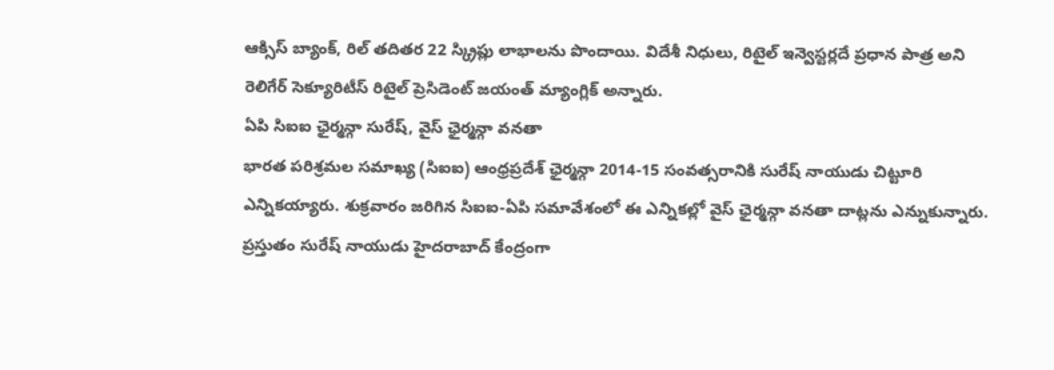ఆక్సిస్ బ్యాంక్, రిల్ తదితర 22 స్క్రిప్లు లాభాలను పొందాయి. విదేశీ నిధులు, రిటైల్ ఇన్వెస్టర్లదే ప్రధాన పాత్ర అని రెలిగేర్ సెక్యూరిటీస్ రిటైల్ ప్రెసిడెంట్ జయంత్ మ్యాంగ్లిక్ అన్నారు.
ఏపి సిఐఐ ఛైర్మన్గా సురేష్, వైస్ ఛైర్మన్గా వనతా
భారత పరిశ్రమల సమాఖ్య (సిఐఐ) ఆంధ్రప్రదేశ్ ఛైర్మన్గా 2014-15 సంవత్సరానికి సురేష్ నాయుడు చిట్టూరి ఎన్నికయ్యారు. శుక్రవారం జరిగిన సిఐఐ-ఏపి సమావేశంలో ఈ ఎన్నికల్లో వైస్ ఛైర్మన్గా వనతా దాట్లను ఎన్నుకున్నారు. ప్రస్తుతం సురేష్ నాయుడు హైదరాబాద్ కేంద్రంగా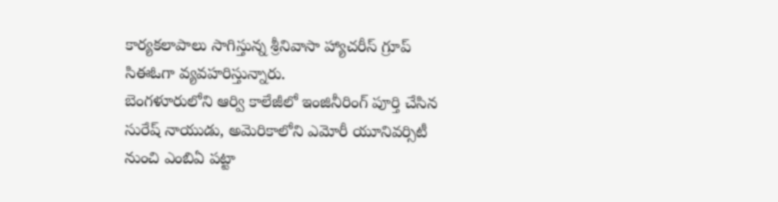కార్యకలాపాలు సాగిస్తున్న శ్రీనివాసా హ్యాచరీస్ గ్రూప్ సిఈఓగా వ్యవహరిస్తున్నారు.
బెంగళూరులోని ఆర్వి కాలేజీలో ఇంజినీరింగ్ పూర్తి చేసిన సురేష్ నాయుడు, అమెరికాలోని ఎమోరీ యూనివర్సిటీ నుంచి ఎంబిఏ పట్టా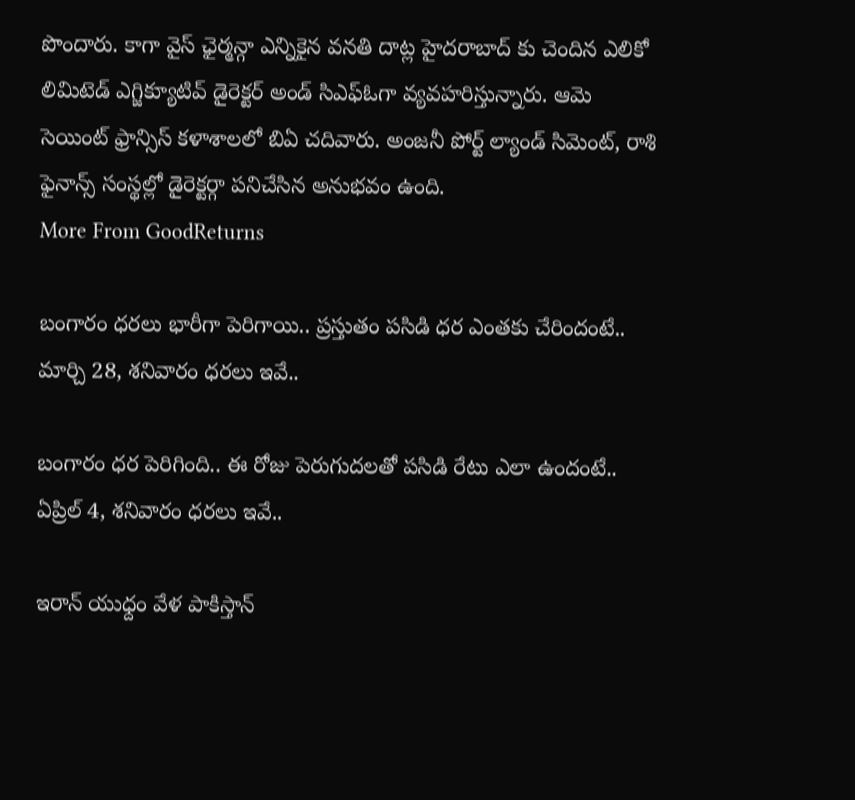పొందారు. కాగా వైస్ ఛైర్మన్గా ఎన్నికైన వనతి దాట్ల హైదరాబాద్ కు చెందిన ఎలికో లిమిటెడ్ ఎగ్జిక్యూటివ్ డైరెక్టర్ అండ్ సిఎఫ్ఓగా వ్యవహరిస్తున్నారు. ఆమె సెయింట్ ఫ్రాన్సిస్ కళాశాలలో బిఏ చదివారు. అంజనీ పోర్ట్ ల్యాండ్ సిమెంట్, రాశి ఫైనాన్స్ సంస్థల్లో డైరెక్టర్గా పనిచేసిన అనుభవం ఉంది.
More From GoodReturns

బంగారం ధరలు భారీగా పెరిగాయి.. ప్రస్తుతం పసిడి ధర ఎంతకు చేరిందంటే.. మార్చి 28, శనివారం ధరలు ఇవే..

బంగారం ధర పెరిగింది.. ఈ రోజు పెరుగుదలతో పసిడి రేటు ఎలా ఉందంటే.. ఏప్రిల్ 4, శనివారం ధరలు ఇవే..

ఇరాన్ యుధ్దం వేళ పాకిస్తాన్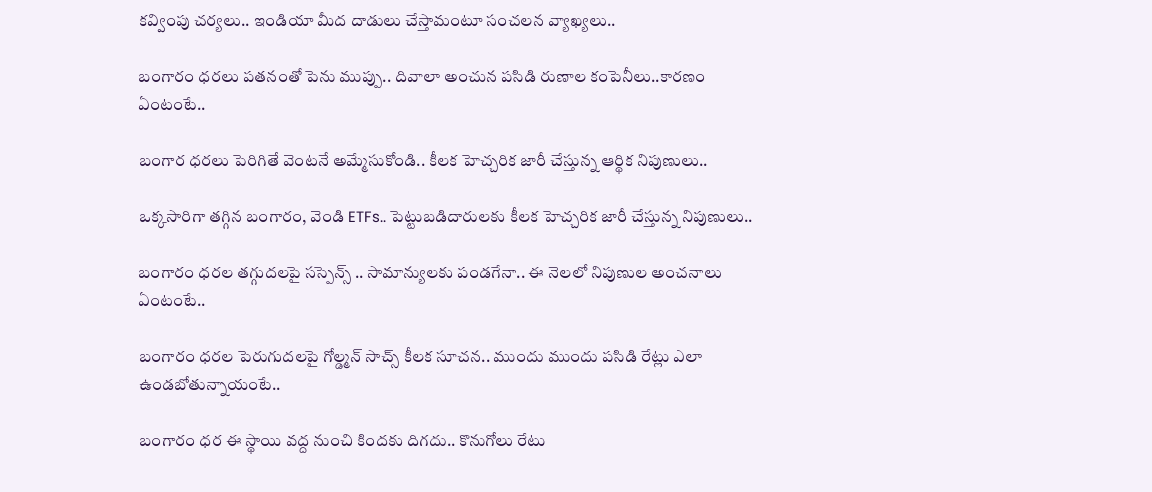కవ్వింపు చర్యలు.. ఇండియా మీద దాడులు చేస్తామంటూ సంచలన వ్యాఖ్యలు..

బంగారం ధరలు పతనంతో పెను ముప్పు.. దివాలా అంచున పసిడి రుణాల కంపెనీలు..కారణం ఏంటంటే..

బంగార ధరలు పెరిగితే వెంటనే అమ్మేసుకోండి.. కీలక హెచ్చరిక జారీ చేస్తున్న ఆర్థిక నిపుణులు..

ఒక్కసారిగా తగ్గిన బంగారం, వెండి ETFs.. పెట్టుబడిదారులకు కీలక హెచ్చరిక జారీ చేస్తున్న నిపుణులు..

బంగారం ధరల తగ్గుదలపై సస్పెన్స్ .. సామాన్యులకు పండగేనా.. ఈ నెలలో నిపుణుల అంచనాలు ఏంటంటే..

బంగారం ధరల పెరుగుదలపై గోల్డ్మన్ సాచ్స్ కీలక సూచన.. ముందు ముందు పసిడి రేట్లు ఎలా ఉండబోతున్నాయంటే..

బంగారం ధర ఈ స్థాయి వద్ద నుంచి కిందకు దిగదు.. కొనుగోలు రేటు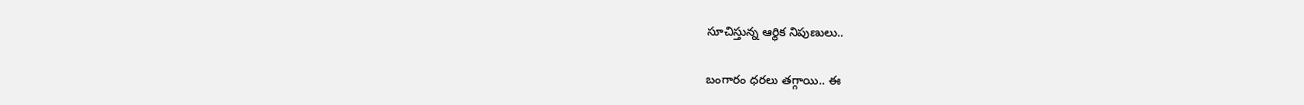సూచిస్తున్న ఆర్థిక నిపుణులు..

బంగారం ధరలు తగ్గాయి.. ఈ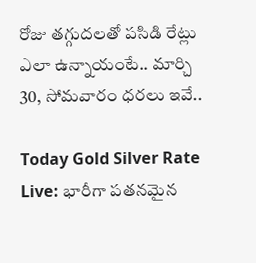రోజు తగ్గుదలతో పసిడి రేట్లు ఎలా ఉన్నాయంటే.. మార్చి 30, సోమవారం ధరలు ఇవే..

Today Gold Silver Rate Live: భారీగా పతనమైన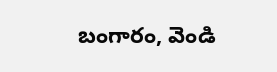బంగారం, వెండి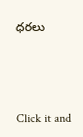ధరలు



Click it and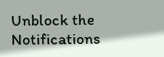Unblock the Notifications